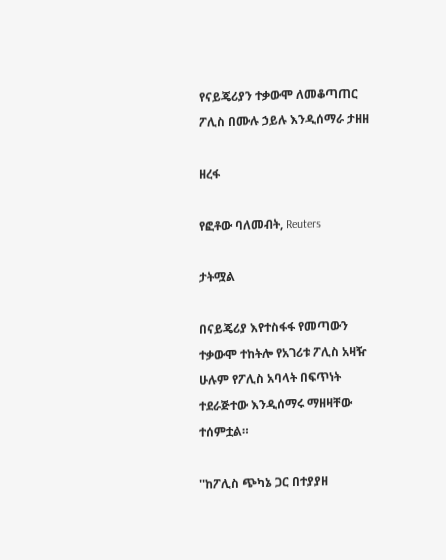የናይጄሪያን ተቃውሞ ለመቆጣጠር ፖሊስ በሙሉ ኃይሉ እንዲሰማራ ታዘዘ

ዘረፋ

የፎቶው ባለመብት, Reuters

ታትሟል

በናይጄሪያ እየተስፋፋ የመጣውን ተቃውሞ ተከትሎ የአገሪቱ ፖሊስ አዛዥ ሁሉም የፖሊስ አባላት በፍጥነት ተደራጅተው እንዲሰማሩ ማዘዛቸው ተሰምቷል።

''ከፖሊስ ጭካኔ ጋር በተያያዘ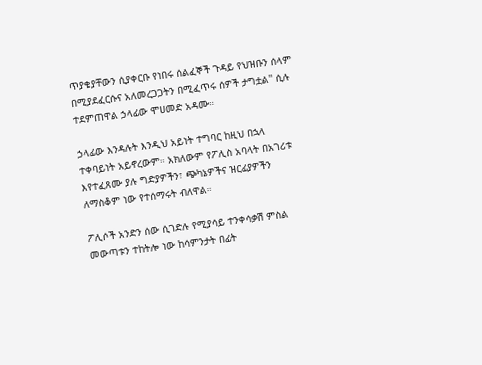ጥያቄያቸውን ሲያቀርቡ የነበሩ ሰልፈኞች ጉዳይ የህዝቡን ሰላም በሚያደፈርሱና አለመረጋጋትን በሚፈጥሩ ሰዎች ታግቷል'' ሲሉ ተደምጠዋል ኃላፊው ሞሀመድ አዳሙ።

ኃላፊው እንዳሉት እንዲህ አይነት ተግባር ከዚህ በኋላ ተቀባይነት አይኖረውም። አክለውም የፖሊስ አባላት በአገሪቱ እየተፈጸሙ ያሉ ግድያዎችን፣ ጭካኔዎችና ዝርፊያዎችን ለማስቆም ነው የተሰማሩት ብለዋል።

ፖሊሶች አንድን ሰው ሲገድሉ የሚያሳይ ተንቀሳቃሽ ምስል መውጣቱን ተከትሎ ነው ከሳምንታት በፊት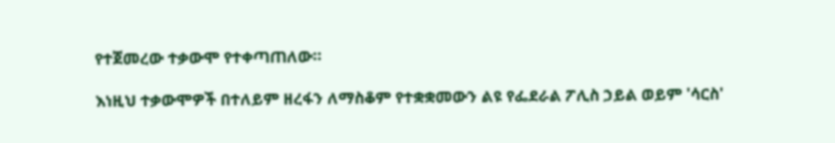የተጀመረው ተቃውሞ የተቀጣጠለው።

እነዚህ ተቃውሞዎች በተለይም ዘረፋን ለማስቆም የተቋቋመውን ልዩ የፌደራል ፖሊስ ኃይል ወይም 'ሳርስ'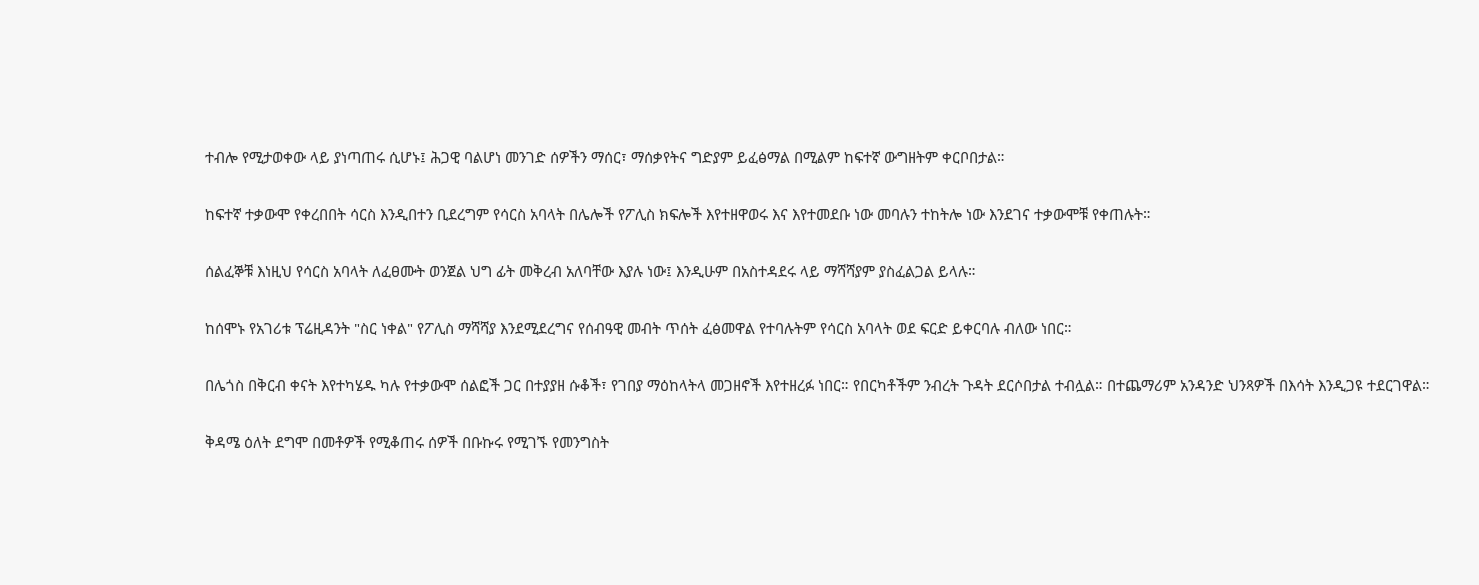ተብሎ የሚታወቀው ላይ ያነጣጠሩ ሲሆኑ፤ ሕጋዊ ባልሆነ መንገድ ሰዎችን ማሰር፣ ማሰቃየትና ግድያም ይፈፅማል በሚልም ከፍተኛ ውግዘትም ቀርቦበታል።

ከፍተኛ ተቃውሞ የቀረበበት ሳርስ እንዲበተን ቢደረግም የሳርስ አባላት በሌሎች የፖሊስ ክፍሎች እየተዘዋወሩ እና እየተመደቡ ነው መባሉን ተከትሎ ነው እንደገና ተቃውሞቹ የቀጠሉት።

ሰልፈኞቹ እነዚህ የሳርስ አባላት ለፈፀሙት ወንጀል ህግ ፊት መቅረብ አለባቸው እያሉ ነው፤ እንዲሁም በአስተዳደሩ ላይ ማሻሻያም ያስፈልጋል ይላሉ።

ከሰሞኑ የአገሪቱ ፕሬዚዳንት "ስር ነቀል" የፖሊስ ማሻሻያ እንደሚደረግና የሰብዓዊ መብት ጥሰት ፈፅመዋል የተባሉትም የሳርስ አባላት ወደ ፍርድ ይቀርባሉ ብለው ነበር።

በሌጎስ በቅርብ ቀናት እየተካሄዱ ካሉ የተቃውሞ ሰልፎች ጋር በተያያዘ ሱቆች፣ የገበያ ማዕከላትላ መጋዘኖች እየተዘረፉ ነበር። የበርካቶችም ንብረት ጉዳት ደርሶበታል ተብሏል። በተጨማሪም አንዳንድ ህንጻዎች በእሳት እንዲጋዩ ተደርገዋል።

ቅዳሜ ዕለት ደግሞ በመቶዎች የሚቆጠሩ ሰዎች በቡኩሩ የሚገኙ የመንግስት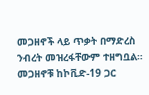መጋዘኖች ላይ ጥቃት በማድረስ ንብረት መዝረፋቸውም ተዘግቧል። መጋዘኖቹ ከኮቪድ-19 ጋር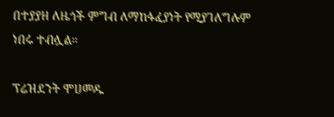በተያያዘ ለዜጎች ምግብ ለማከፋፈያነት የሚያገለግሉም ነበሩ ተብሏል።

ፕሬዝደንት ሞሀመዱ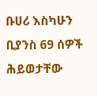ቡሀሪ እስካሁን ቢያንስ 69 ሰዎች ሕይወታቸው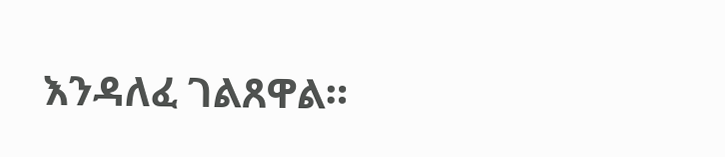እንዳለፈ ገልጸዋል።